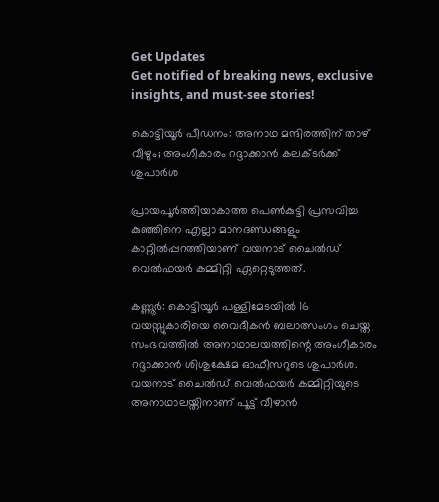Get Updates
Get notified of breaking news, exclusive insights, and must-see stories!

കൊട്ടിയൂര്‍ പീഡനം: അനാഥ മന്ദിരത്തിന് താഴ് വീഴും; അംഗീകാരം റദ്ദാക്കാന്‍ കലക്ടര്‍ക്ക് ശുപാര്‍ശ

പ്രായപൂര്‍ത്തിയാകാത്ത പെണ്‍കുട്ടി പ്രസവിച്ച കുഞ്ഞിനെ എല്ലാ മാനദണ്ഡങ്ങളും കാറ്റില്‍പ്പറത്തിയാണ് വയനാട് ചൈല്‍ഡ് വെല്‍ഫയര്‍ കമ്മിറ്റി ഏറ്റെടുത്തത്.

കണ്ണൂര്‍: കൊട്ടിയൂര്‍ പള്ളിമേടയില്‍ 16 വയസ്സുകാരിയെ വൈദീകന്‍ ബലാത്സംഗം ചെയ്ത സംഭവത്തില്‍ അനാഥാലയത്തിന്റെ അംഗീകാരം റദ്ദാക്കാന്‍ ശിശുക്ഷേമ ഓഫീസറുടെ ശുപാര്‍ശ. വയനാട് ചൈല്‍ഡ് വെല്‍ഫയര്‍ കമ്മിറ്റിയുടെ അനാഥാലയ്തിനാണ് പൂട്ട് വീഴാന്‍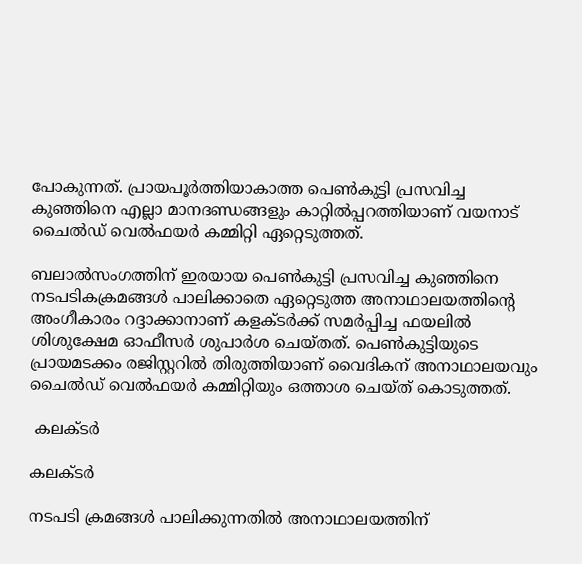പോകുന്നത്. പ്രായപൂര്‍ത്തിയാകാത്ത പെണ്‍കുട്ടി പ്രസവിച്ച കുഞ്ഞിനെ എല്ലാ മാനദണ്ഡങ്ങളും കാറ്റില്‍പ്പറത്തിയാണ് വയനാട് ചൈല്‍ഡ് വെല്‍ഫയര്‍ കമ്മിറ്റി ഏറ്റെടുത്തത്.

ബലാല്‍സംഗത്തിന് ഇരയായ പെണ്‍കുട്ടി പ്രസവിച്ച കുഞ്ഞിനെ നടപടികക്രമങ്ങള്‍ പാലിക്കാതെ ഏറ്റെടുത്ത അനാഥാലയത്തിന്റെ അംഗീകാരം റദ്ദാക്കാനാണ് കളക്ടര്‍ക്ക് സമര്‍പ്പിച്ച ഫയലില്‍ ശിശുക്ഷേമ ഓഫീസര്‍ ശുപാര്‍ശ ചെയ്തത്. പെണ്‍കുട്ടിയുടെ പ്രായമടക്കം രജിസ്റ്ററില്‍ തിരുത്തിയാണ് വൈദികന് അനാഥാലയവും ചൈല്‍ഡ് വെല്‍ഫയര്‍ കമ്മിറ്റിയും ഒത്താശ ചെയ്ത് കൊടുത്തത്.

 കലക്ടര്‍

കലക്ടര്‍

നടപടി ക്രമങ്ങള്‍ പാലിക്കുന്നതില്‍ അനാഥാലയത്തിന്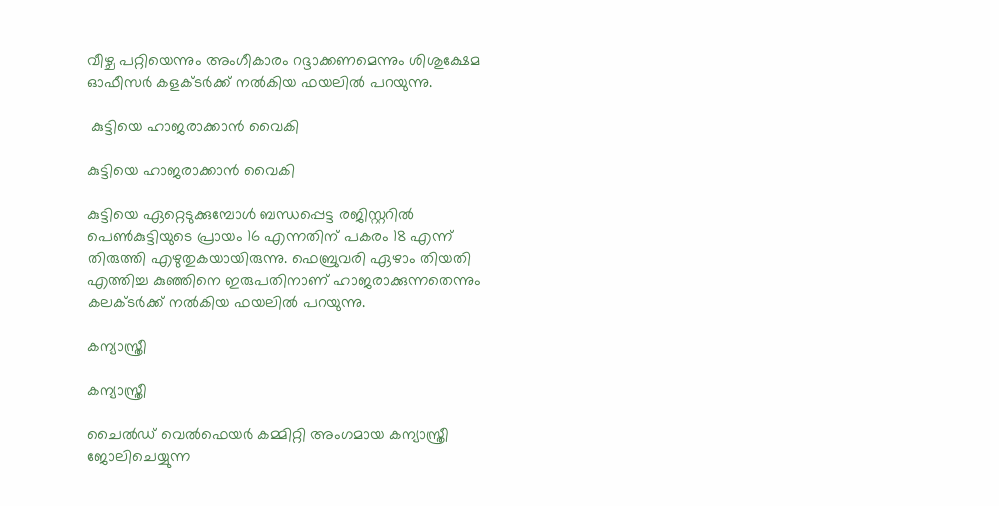വീഴ്ച പറ്റിയെന്നും അംഗീകാരം റദ്ദാക്കണമെന്നും ശിശുക്ഷേമ ഓഫീസര്‍ കളക്ടര്‍ക്ക് നല്‍കിയ ഫയലില്‍ പറയുന്നു.

 കുട്ടിയെ ഹാജരാക്കാന്‍ വൈകി

കുട്ടിയെ ഹാജരാക്കാന്‍ വൈകി

കുട്ടിയെ ഏറ്റെടുക്കുമ്പോള്‍ ബന്ധപ്പെട്ട രജിസ്റ്ററില്‍ പെണ്‍കുട്ടിയുടെ പ്രായം 16 എന്നതിന് പകരം 18 എന്ന് തിരുത്തി എഴുതുകയായിരുന്നു. ഫെബ്രുവരി ഏഴാം തിയതി എത്തിച്ച കുഞ്ഞിനെ ഇരുപതിനാണ് ഹാജരാക്കുന്നതെന്നും കലക്ടര്‍ക്ക് നല്‍കിയ ഫയലില്‍ പറയുന്നു.

കന്യാസ്ത്രീ

കന്യാസ്ത്രീ

ചൈല്‍ഡ് വെല്‍ഫെയര്‍ കമ്മിറ്റി അംഗമായ കന്യാസ്ത്രീ ജോലിചെയ്യുന്ന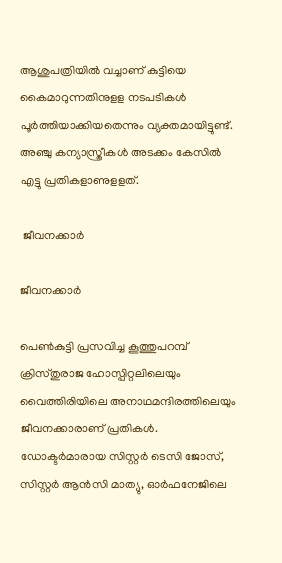ആശുപത്രിയില്‍ വച്ചാണ് കുട്ടിയെ കൈമാറുന്നതിനുളള നടപടികള്‍ പൂര്‍ത്തിയാക്കിയതെന്നും വ്യക്തമായിട്ടുണ്ട്. അഞ്ചു കന്യാസ്ത്രീകള്‍ അടക്കം കേസില്‍ എട്ടു പ്രതികളാണുളളത്.

 ജീവനക്കാര്‍

ജീവനക്കാര്‍

പെണ്‍കുട്ടി പ്രസവിച്ച കൂത്തുപറമ്പ് ക്രിസ്തുരാജ ഹോസ്പിറ്റലിലെയും വൈത്തിരിയിലെ അനാഥമന്ദിരത്തിലെയും ജീവനക്കാരാണ് പ്രതികള്‍. ഡോക്ടര്‍മാരായ സിസ്റ്റര്‍ ടെസി ജോസ്, സിസ്റ്റര്‍ ആന്‍സി മാത്യു, ഓര്‍ഫനേജിലെ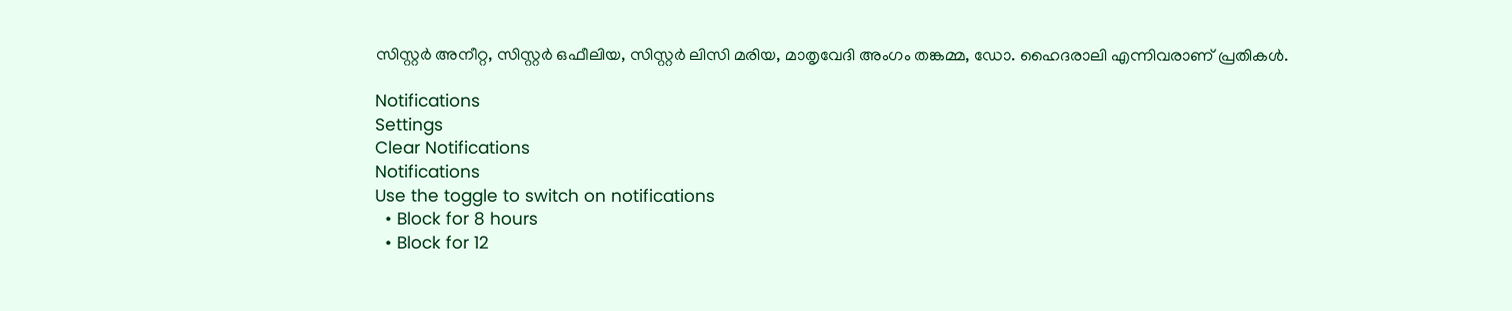സിസ്റ്റര്‍ അനീറ്റ, സിസ്റ്റര്‍ ഒഫീലിയ, സിസ്റ്റര്‍ ലിസി മരിയ, മാതൃവേദി അംഗം തങ്കമ്മ, ഡോ. ഹൈദരാലി എന്നിവരാണ് പ്രതികള്‍.

Notifications
Settings
Clear Notifications
Notifications
Use the toggle to switch on notifications
  • Block for 8 hours
  • Block for 12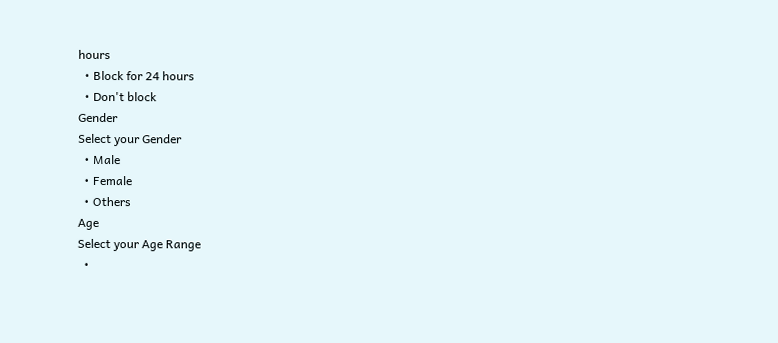hours
  • Block for 24 hours
  • Don't block
Gender
Select your Gender
  • Male
  • Female
  • Others
Age
Select your Age Range
  •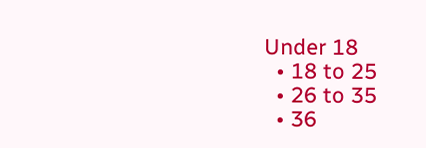Under 18
  • 18 to 25
  • 26 to 35
  • 36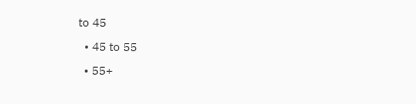to 45
  • 45 to 55
  • 55+